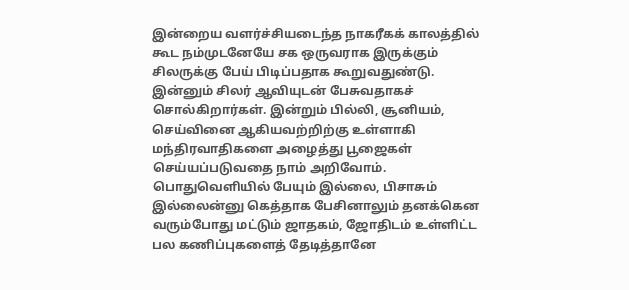இன்றைய வளர்ச்சியடைந்த நாகரீகக் காலத்தில் கூட நம்முடனேயே சக ஒருவராக இருக்கும் சிலருக்கு பேய் பிடிப்பதாக கூறுவதுண்டு. இன்னும் சிலர் ஆவியுடன் பேசுவதாகச் சொல்கிறார்கள். இன்றும் பில்லி, சூனியம், செய்வினை ஆகியவற்றிற்கு உள்ளாகி மந்திரவாதிகளை அழைத்து பூஜைகள் செய்யப்படுவதை நாம் அறிவோம். பொதுவெளியில் பேயும் இல்லை, பிசாசும் இல்லைன்னு கெத்தாக பேசினாலும் தனக்கென வரும்போது மட்டும் ஜாதகம், ஜோதிடம் உள்ளிட்ட பல கணிப்புகளைத் தேடித்தானே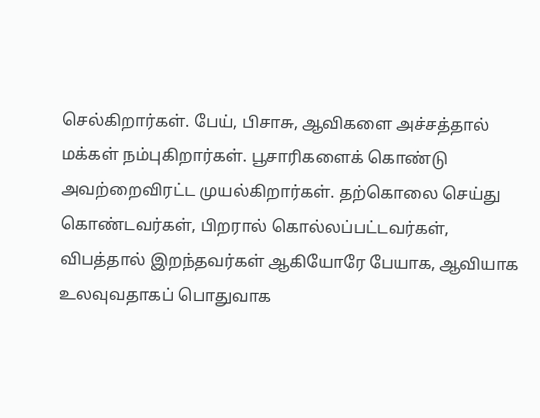செல்கிறார்கள். பேய், பிசாசு, ஆவிகளை அச்சத்தால் மக்கள் நம்புகிறார்கள். பூசாரிகளைக் கொண்டு அவற்றைவிரட்ட முயல்கிறார்கள். தற்கொலை செய்து கொண்டவர்கள், பிறரால் கொல்லப்பட்டவர்கள், விபத்தால் இறந்தவர்கள் ஆகியோரே பேயாக, ஆவியாக உலவுவதாகப் பொதுவாக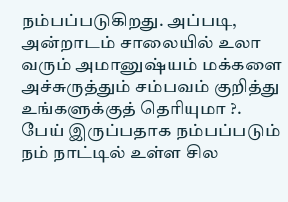நம்பப்படுகிறது. அப்படி, அன்றாடம் சாலையில் உலா வரும் அமானுஷ்யம் மக்களை அச்சுருத்தும் சம்பவம் குறித்து உங்களுக்குத் தெரியுமா ?. பேய் இருப்பதாக நம்பப்படும் நம் நாட்டில் உள்ள சில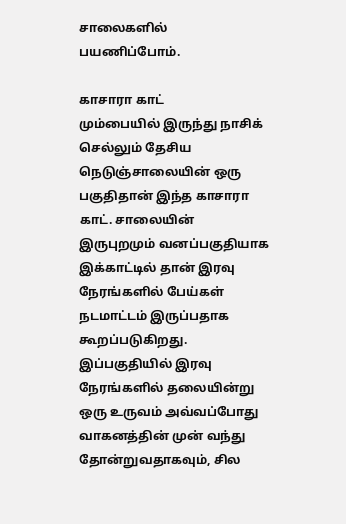சாலைகளில் பயணிப்போம்.

காசாரா காட்
மும்பையில் இருந்து நாசிக் செல்லும் தேசிய நெடுஞ்சாலையின் ஒரு பகுதிதான் இந்த காசாரா காட். சாலையின் இருபுறமும் வனப்பகுதியாக இக்காட்டில் தான் இரவு நேரங்களில் பேய்கள் நடமாட்டம் இருப்பதாக கூறப்படுகிறது. இப்பகுதியில் இரவு நேரங்களில் தலையின்று ஒரு உருவம் அவ்வப்போது வாகனத்தின் முன் வந்து தோன்றுவதாகவும், சில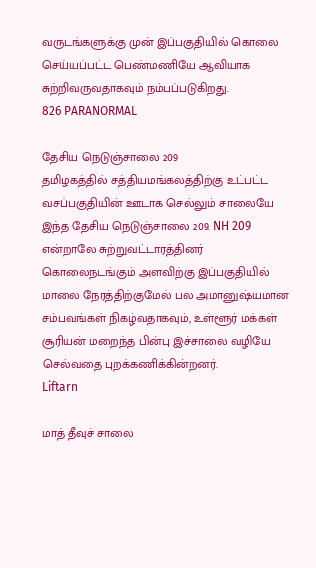வருடங்களுக்கு முன் இப்பகுதியில் கொலை செய்யப்பட்ட பெண்மணியே ஆவியாக சுற்றிவருவதாகவும் நம்பப்படுகிறது.
826 PARANORMAL

தேசிய நெடுஞ்சாலை 209
தமிழகத்தில் சத்தியமங்கலத்திற்கு உட்பட்ட வசப்பகுதியின் ஊடாக செல்லும் சாலையே இந்த தேசிய நெடுஞ்சாலை 209. NH 209 என்றாலே சுற்றுவட்டாரத்தினர் கொலைநடங்கும் அளவிற்கு இப்பகுதியில் மாலை நேரத்திற்குமேல் பல அமானுஷ்யமான சம்பவங்கள் நிகழ்வதாகவும், உள்ளூர் மக்கள் சூரியன் மறைந்த பின்பு இச்சாலை வழியே செல்வதை புறக்கணிக்கின்றனர்.
Liftarn

மாத் தீவுச் சாலை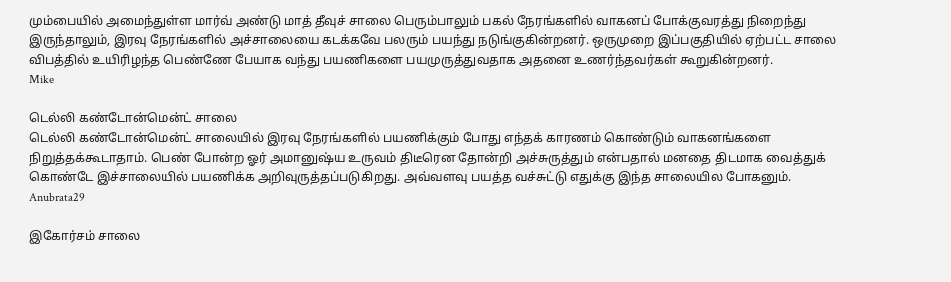மும்பையில் அமைந்துள்ள மார்வ் அண்டு மாத் தீவுச் சாலை பெரும்பாலும் பகல் நேரங்களில் வாகனப் போக்குவரத்து நிறைந்து இருந்தாலும், இரவு நேரங்களில் அச்சாலையை கடக்கவே பலரும் பயந்து நடுங்குகின்றனர். ஒருமுறை இப்பகுதியில் ஏற்பட்ட சாலை விபத்தில் உயிரிழந்த பெண்ணே பேயாக வந்து பயணிகளை பயமுருத்துவதாக அதனை உணர்ந்தவர்கள் கூறுகின்றனர்.
Mike

டெல்லி கண்டோன்மென்ட் சாலை
டெல்லி கண்டோன்மென்ட் சாலையில் இரவு நேரங்களில் பயணிக்கும் போது எந்தக் காரணம் கொண்டும் வாகனங்களை நிறுத்தக்கூடாதாம். பெண் போன்ற ஓர் அமானுஷ்ய உருவம் திடீரென தோன்றி அச்சுருத்தும் என்பதால் மனதை திடமாக வைத்துக் கொண்டே இச்சாலையில் பயணிக்க அறிவுருத்தப்படுகிறது. அவ்வளவு பயத்த வச்சுட்டு எதுக்கு இந்த சாலையில போகனும்.
Anubrata29

இகோர்சம் சாலை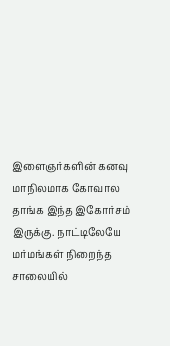இளைஞர்களின் கனவு மாநிலமாக கோவால தாங்க இந்த இகோர்சம் இருக்கு. நாட்டிலேயே மர்மங்கள் நிறைந்த சாலையில்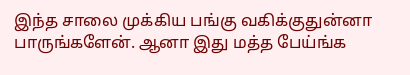இந்த சாலை முக்கிய பங்கு வகிக்குதுன்னா பாருங்களேன். ஆனா இது மத்த பேய்ங்க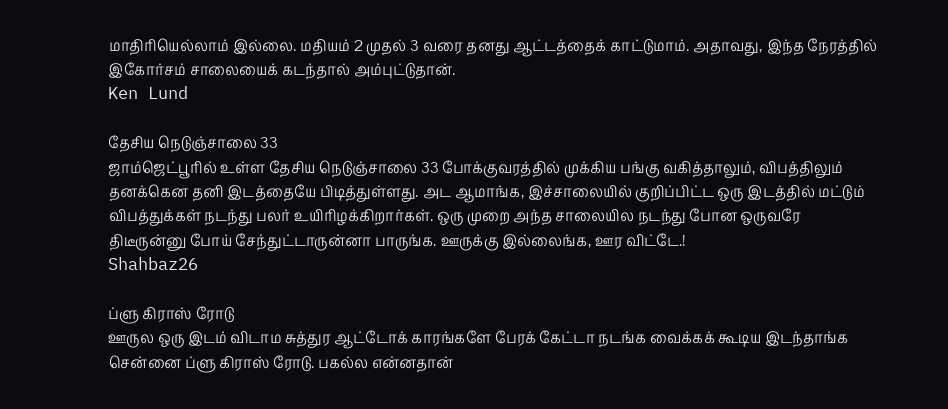மாதிரியெல்லாம் இல்லை. மதியம் 2 முதல் 3 வரை தனது ஆட்டத்தைக் காட்டுமாம். அதாவது, இந்த நேரத்தில் இகோர்சம் சாலையைக் கடந்தால் அம்புட்டுதான்.
Ken Lund

தேசிய நெடுஞ்சாலை 33
ஜாம்ஜெட்பூரில் உள்ள தேசிய நெடுஞ்சாலை 33 போக்குவரத்தில் முக்கிய பங்கு வகித்தாலும், விபத்திலும் தனக்கென தனி இடத்தையே பிடித்துள்ளது. அட ஆமாங்க, இச்சாலையில் குறிப்பிட்ட ஒரு இடத்தில் மட்டும் விபத்துக்கள் நடந்து பலர் உயிரிழக்கிறார்கள். ஒரு முறை அந்த சாலையில நடந்து போன ஒருவரே திடீருன்னு போய் சேந்துட்டாருன்னா பாருங்க. ஊருக்கு இல்லைங்க, ஊர விட்டே.!
Shahbaz26

ப்ளு கிராஸ் ரோடு
ஊருல ஒரு இடம் விடாம சுத்துர ஆட்டோக் காரங்களே பேரக் கேட்டா நடங்க வைக்கக் கூடிய இடந்தாங்க சென்னை ப்ளு கிராஸ் ரோடு. பகல்ல என்னதான்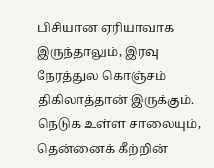பிசியான ஏரியாவாக இருந்தாலும், இரவு நேரத்துல கொஞ்சம் திகிலாத்தான் இருக்கும். நெடுக உள்ள சாலையும், தென்னைக் கீற்றின்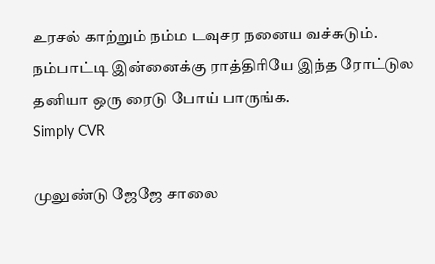உரசல் காற்றும் நம்ம டவுசர நனைய வச்சுடும். நம்பாட்டி இன்னைக்கு ராத்திரியே இந்த ரோட்டுல தனியா ஒரு ரைடு போய் பாருங்க.
Simply CVR

முலுண்டு ஜேஜே சாலை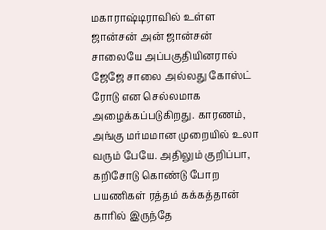மகாராஷ்டிராவில் உள்ள ஜான்சன் அன் ஜான்சன் சாலையே அப்பகுதியினரால் ஜேஜே சாலை அல்லது கோஸ்ட் ரோடு என செல்லமாக அழைக்கப்படுகிறது. காரணம், அங்கு மர்மமான முறையில் உலா வரும் பேயே. அதிலும் குறிப்பா, கறிசோடு கொண்டு போற பயணிகள் ரத்தம் கக்கத்தான் காரில் இருந்தே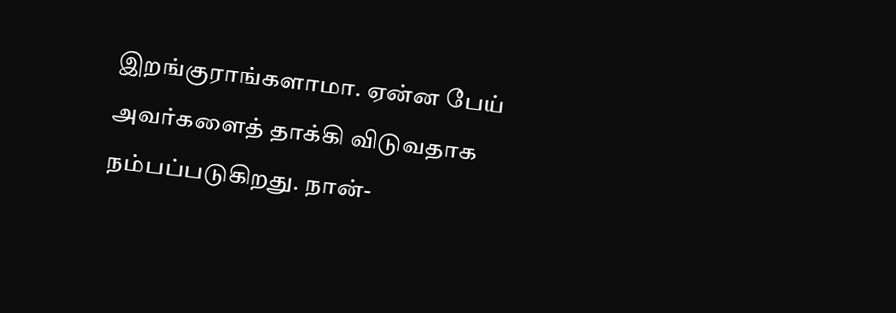இறங்குராங்களாமா. ஏன்ன பேய் அவர்களைத் தாக்கி விடுவதாக நம்பப்படுகிறது. நான்-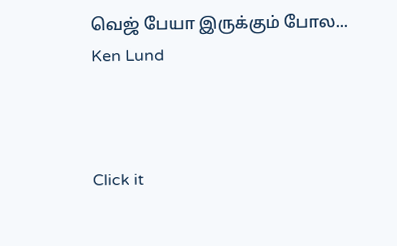வெஜ் பேயா இருக்கும் போல...
Ken Lund



Click it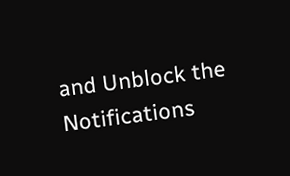and Unblock the Notifications